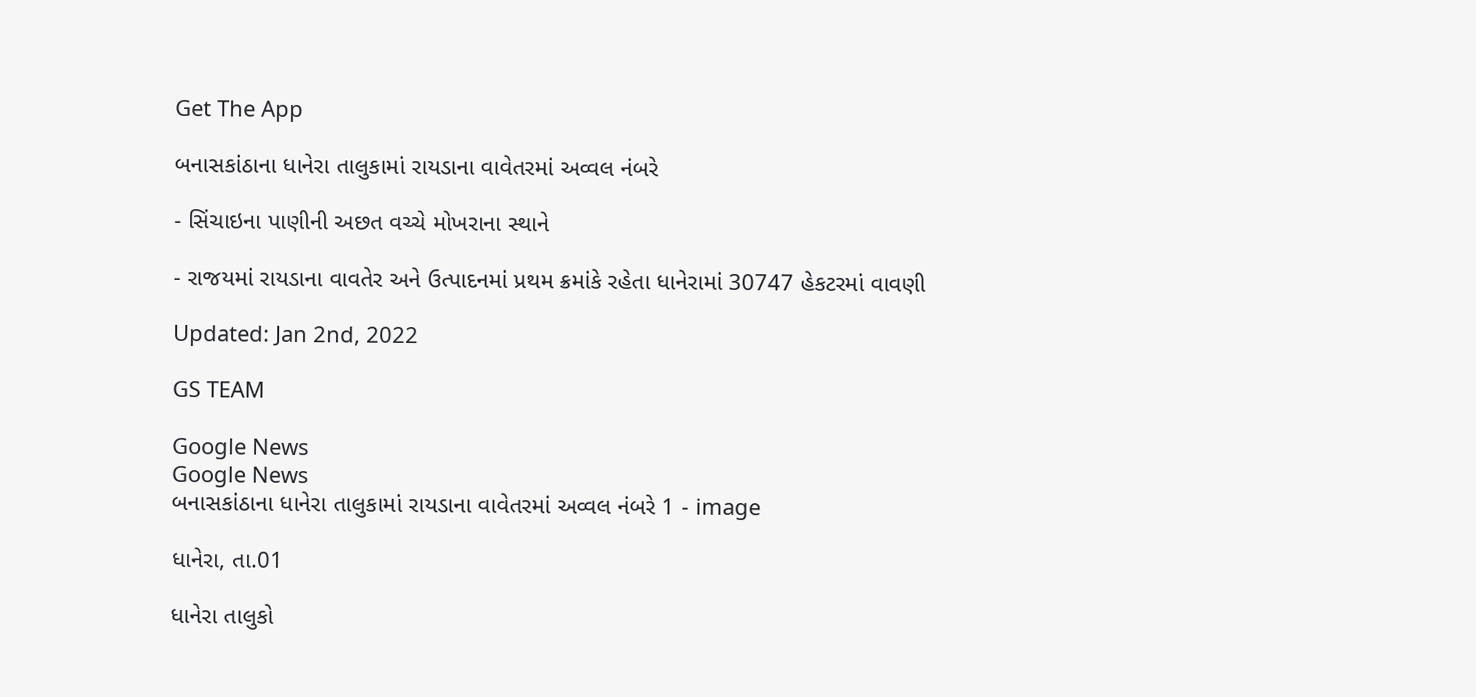Get The App

બનાસકાંઠાના ધાનેરા તાલુકામાં રાયડાના વાવેતરમાં અવ્વલ નંબરે

- સિંચાઇના પાણીની અછત વચ્ચે મોખરાના સ્થાને

- રાજયમાં રાયડાના વાવતેર અને ઉત્પાદનમાં પ્રથમ ક્રમાંકે રહેતા ધાનેરામાં 30747 હેકટરમાં વાવણી

Updated: Jan 2nd, 2022

GS TEAM

Google News
Google News
બનાસકાંઠાના ધાનેરા તાલુકામાં રાયડાના વાવેતરમાં અવ્વલ નંબરે 1 - image

ધાનેરા, તા.01

ધાનેરા તાલુકો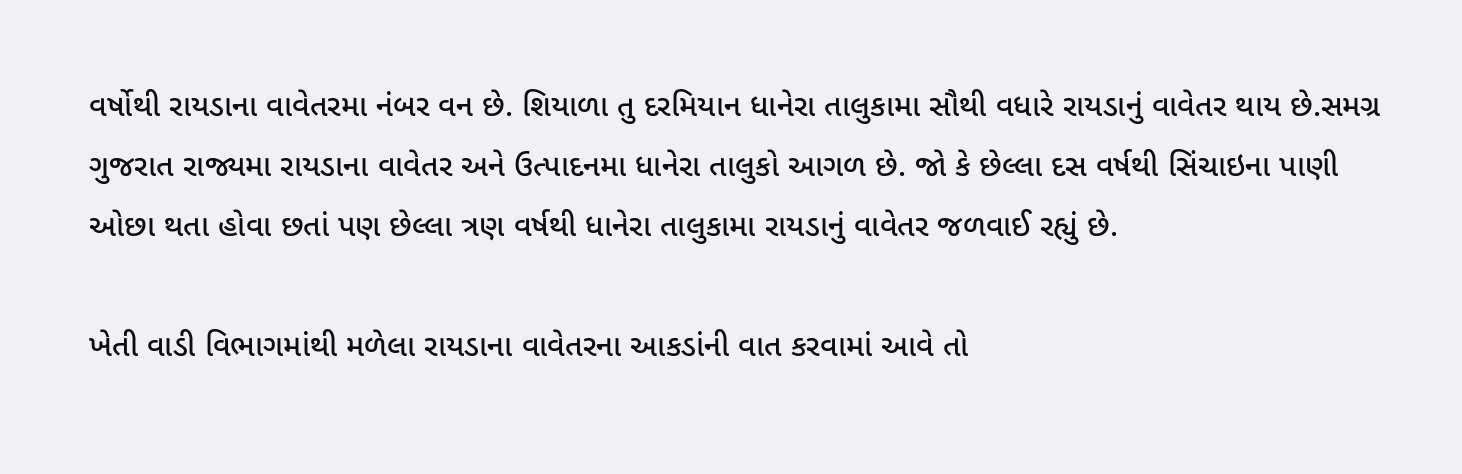વર્ષોથી રાયડાના વાવેતરમા નંબર વન છે. શિયાળા તુ દરમિયાન ધાનેરા તાલુકામા સૌથી વધારે રાયડાનું વાવેતર થાય છે.સમગ્ર ગુજરાત રાજ્યમા રાયડાના વાવેતર અને ઉત્પાદનમા ધાનેરા તાલુકો આગળ છે. જો કે છેલ્લા દસ વર્ષથી સિંચાઇના પાણી ઓછા થતા હોવા છતાં પણ છેલ્લા ત્રણ વર્ષથી ધાનેરા તાલુકામા રાયડાનું વાવેતર જળવાઈ રહ્યું છે.

ખેતી વાડી વિભાગમાંથી મળેલા રાયડાના વાવેતરના આકડાંની વાત કરવામાં આવે તો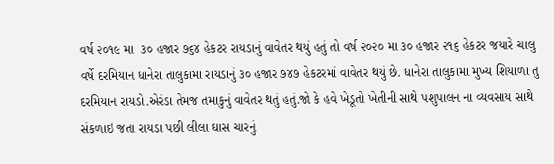વર્ષ ૨૦૧૯ મા  ૩૦ હજાર ૭૬૪ હેકટર રાયડાનું વાવેતર થયું હતું તો વર્ષ ૨૦૨૦ મા ૩૦ હજાર ૨૧૬ હેકટર જયારે ચાલુ વર્ષે દરમિયાન ધાનેરા તાલુકામા રાયડાનું ૩૦ હજાર ૭૪૭ હેકટરમાં વાવેતર થયું છે. ધાનેરા તાલુકામા મુખ્ય શિયાળા તુ દરમિયાન રાયડો.એરંડા તેમજ તમાકુનું વાવેતર થતું હતું.જો કે હવે ખેડૂતો ખેતીની સાથે પશુપાલન ના વ્યવસાય સાથે સંકળાઇ જતા રાયડા પછી લીલા ઘાસ ચારનું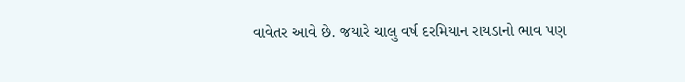વાવેતર આવે છે. જયારે ચાલુ વર્ષ દરમિયાન રાયડાનો ભાવ પણ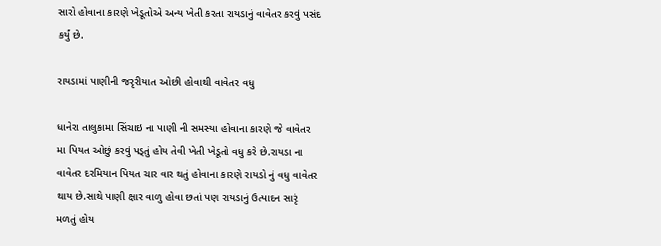સારો હોવાના કારણે ખેડૂતોએ અન્ય ખેતી કરતા રાયડાનું વાવેતર કરવું પસંદ કર્યું છે.

રાયડામાં પાણીની જરૃરીયાત ઓછી હોવાથી વાવેતર વધુ

ધાનેરા તાલુકામા સિંચાઇ ના પાણી ની સમસ્યા હોવાના કારણે જે વાવેતર મા પિયત ઓછું કરવું પડ્તું હોય તેવી ખેતી ખેડૂતો વધુ કરે છે.રાયડા ના વાવેતર દરમિયાન પિયત ચાર વાર થતું હોવાના કારણે રાયડો નું વધુ વાવેતર થાય છે.સાથે પાણી ક્ષાર વાળુ હોવા છતાં પણ રાયડાનું ઉત્પાદન સારૃં મળતું હોય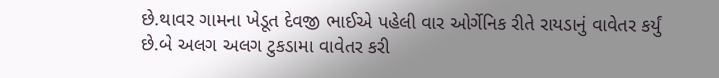છે.થાવર ગામના ખેડૂત દેવજી ભાઈએ પહેલી વાર ઓર્ગેનિક રીતે રાયડાનું વાવેતર કર્યું છે.બે અલગ અલગ ટુકડામા વાવેતર કરી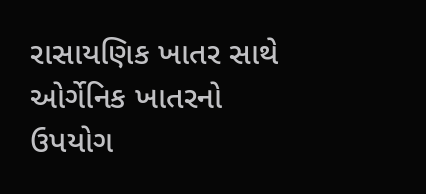રાસાયણિક ખાતર સાથે ઓર્ગેનિક ખાતરનો ઉપયોગ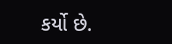કર્યો છે.